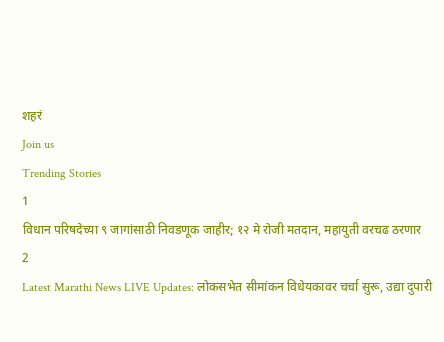शहरं
Join us
Trending Stories
1
विधान परिषदेच्या ९ जागांसाठी निवडणूक जाहीर; १२ मे रोजी मतदान, महायुती वरचढ ठरणार
2
Latest Marathi News LIVE Updates: लोकसभेत सीमांकन विधेयकावर चर्चा सुरू, उद्या दुपारी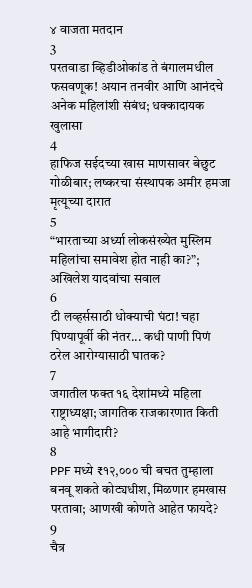४ वाजता मतदान
3
परतवाडा व्हिडीओकांड ते बंगालमधील फसवणूक! अयान तनवीर आणि आनंदचे अनेक महिलांशी संबंध; धक्कादायक खुलासा
4
हाफिज सईदच्या खास माणसावर बेछुट गोळीबार; लष्करचा संस्थापक अमीर हमजा मृत्यूच्या दारात
5
“भारताच्या अर्ध्या लोकसंख्येत मुस्लिम महिलांचा समावेश होत नाही का?”; अखिलेश यादवांचा सवाल
6
टी लव्हर्ससाठी धोक्याची घंटा! चहा पिण्यापूर्वी की नंतर... कधी पाणी पिणं ठरेल आरोग्यासाठी घातक?
7
जगातील फक्त १६ देशांमध्ये महिला राष्ट्राध्यक्षा; जागतिक राजकारणात किती आहे भागीदारी?
8
PPF मध्ये ₹१२,००० ची बचत तुम्हाला बनवू शकते कोट्यधीश, मिळणार हमखास परतावा; आणखी कोणते आहेत फायदे?
9
चैत्र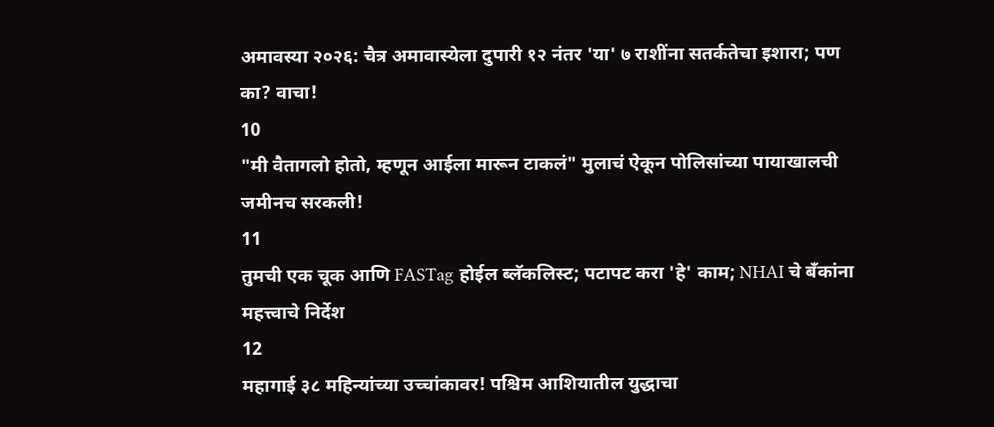अमावस्या २०२६: चैत्र अमावास्येला दुपारी १२ नंतर 'या' ७ राशींना सतर्कतेचा इशारा; पण का? वाचा!
10
"मी वैतागलो होतो, म्हणून आईला मारून टाकलं" मुलाचं ऐकून पोलिसांच्या पायाखालची जमीनच सरकली!
11
तुमची एक चूक आणि FASTag होईल ब्लॅकलिस्ट; पटापट करा 'हे' काम; NHAI चे बँकांना महत्त्वाचे निर्देश
12
महागाई ३८ महिन्यांच्या उच्चांकावर! पश्चिम आशियातील युद्धाचा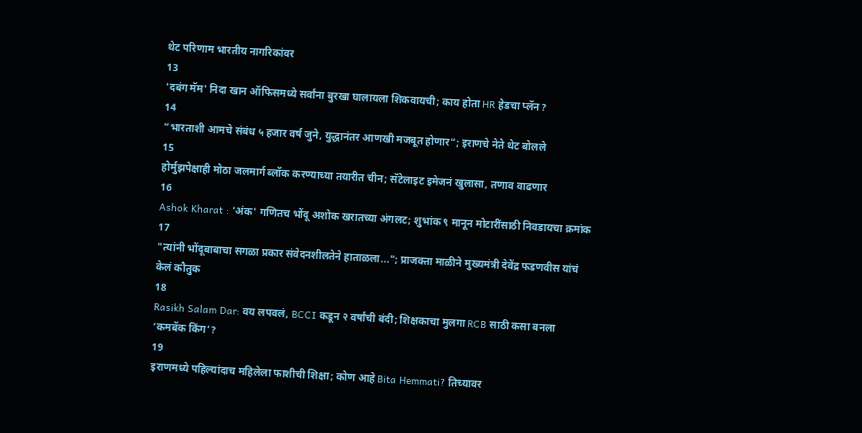थेट परिणाम भारतीय नागरिकांवर
13
'दबंग मॅम' निदा खान ऑफिसमध्ये सर्वांना बुरखा घालायला शिकवायची; काय होता HR हेडचा प्लॅन?
14
“भारताशी आमचे संबंध ५ हजार वर्ष जुने, युद्धानंतर आणखी मजबूत होणार”; इराणचे नेते थेट बोलले
15
होर्मुझपेक्षाही मोठा जलमार्ग ब्लॉक करण्याच्या तयारीत चीन; सॅटेलाइट इमेजनं खुलासा, तणाव वाढणार
16
Ashok Kharat : 'अंक' गणितच भोंदू अशोक खरातच्या अंगलट; शुभांक ९ मानून मोटारींसाठी निवडायचा क्रमांक
17
"त्यांनी भोंदूबाबाचा सगळा प्रकार संवेदनशीलतेने हाताळला..."; प्राजक्ता माळीने मुख्यमंत्री देवेंद्र फडणवीस यांचं केलं कौतुक
18
Rasikh Salam Dar: वय लपवलं, BCCI कडून २ वर्षांची बंदी; शिक्षकाचा मुलगा RCB साठी कसा बनला ‘कमबॅक किंग’?
19
इराणमध्ये पहिल्यांदाच महिलेला फाशीची शिक्षा; कोण आहे Bita Hemmati? तिच्यावर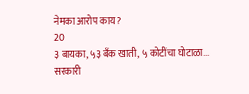नेमका आरोप काय?
20
३ बायका, ५३ बँक खाती, ५ कोटींचा घोटाळा... सरकारी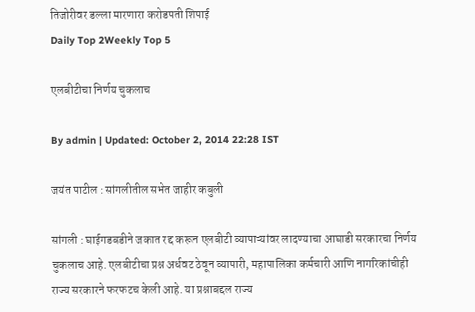तिजोरीवर डल्ला मारणारा करोडपती शिपाई
Daily Top 2Weekly Top 5

एलबीटीचा निर्णय चुकलाच

By admin | Updated: October 2, 2014 22:28 IST

जयंत पाटील : सांगलीतील सभेत जाहीर कबुली

सांगली : घाईगडबडीने जकात रद्द करून एलबीटी व्यापाऱ्यांवर लादण्याचा आघाडी सरकारचा निर्णय चुकलाच आहे. एलबीटीचा प्रश्न अर्धवट ठेवून व्यापारी, महापालिका कर्मचारी आणि नागरिकांचीही राज्य सरकारने फरफटच केली आहे. या प्रश्नाबद्दल राज्य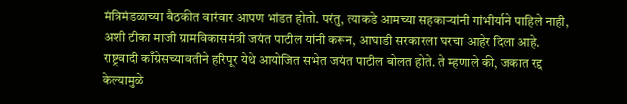मंत्रिमंडळाच्या बैठकीत वारंवार आपण भांडत होतो. परंतु, त्याकडे आमच्या सहकाऱ्यांनी गांभीर्याने पाहिले नाही, अशी टीका माजी ग्रामविकासमंत्री जयंत पाटील यांनी करून, आघाडी सरकारला घरचा आहेर दिला आहे. राष्ट्रवादी काँग्रेसच्यावतीने हरिपूर येथे आयोजित सभेत जयंत पाटील बोलत होते. ते म्हणाले की, जकात रद्द केल्यामुळे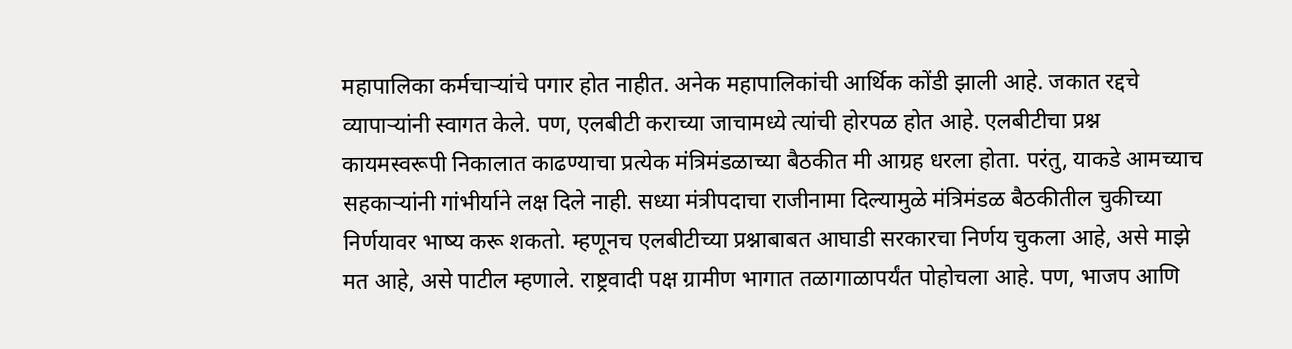महापालिका कर्मचाऱ्यांचे पगार होत नाहीत. अनेक महापालिकांची आर्थिक कोंडी झाली आहे. जकात रद्दचे व्यापाऱ्यांनी स्वागत केले. पण, एलबीटी कराच्या जाचामध्ये त्यांची होरपळ होत आहे. एलबीटीचा प्रश्न कायमस्वरूपी निकालात काढण्याचा प्रत्येक मंत्रिमंडळाच्या बैठकीत मी आग्रह धरला होता. परंतु, याकडे आमच्याच सहकाऱ्यांनी गांभीर्याने लक्ष दिले नाही. सध्या मंत्रीपदाचा राजीनामा दिल्यामुळे मंत्रिमंडळ बैठकीतील चुकीच्या निर्णयावर भाष्य करू शकतो. म्हणूनच एलबीटीच्या प्रश्नाबाबत आघाडी सरकारचा निर्णय चुकला आहे, असे माझे मत आहे, असे पाटील म्हणाले. राष्ट्रवादी पक्ष ग्रामीण भागात तळागाळापर्यंत पोहोचला आहे. पण, भाजप आणि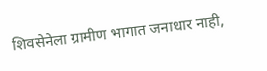शिवसेनेला ग्रामीण भागात जनाधार नाही,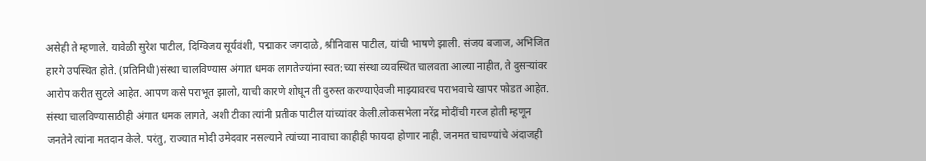असेही ते म्हणाले. यावेळी सुरेश पाटील, दिग्विजय सूर्यवंशी, पद्माकर जगदाळे, श्रीनिवास पाटील, यांची भाषणे झाली. संजय बजाज, अभिजित हारगे उपस्थित होते. (प्रतिनिधी)संस्था चालविण्यास अंगात धमक लागतेज्यांना स्वत:च्या संस्था व्यवस्थित चालवता आल्या नाहीत, ते दुसऱ्यांवर आरोप करीत सुटले आहेत. आपण कसे पराभूत झालो, याची कारणे शोधून ती दुरुस्त करण्याऐवजी माझ्यावरच पराभवाचे खापर फोडत आहेत. संस्था चालविण्यासाठीही अंगात धमक लागते, अशी टीका त्यांनी प्रतीक पाटील यांच्यांवर केली.लोकसभेला नरेंद्र मोदींची गरज होती म्हणून जनतेने त्यांना मतदान केले. परंतु, राज्यात मोदी उमेदवार नसल्याने त्यांच्या नावाचा काहीही फायदा होणार नाही. जनमत चाचण्यांचे अंदाजही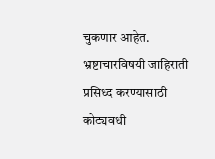चुकणार आहेत. भ्रष्टाचारविषयी जाहिराती प्रसिध्द करण्यासाठी कोट्यवधी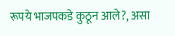रूपये भाजपकडे कुठून आले?, असा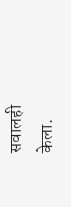सवालही केला.